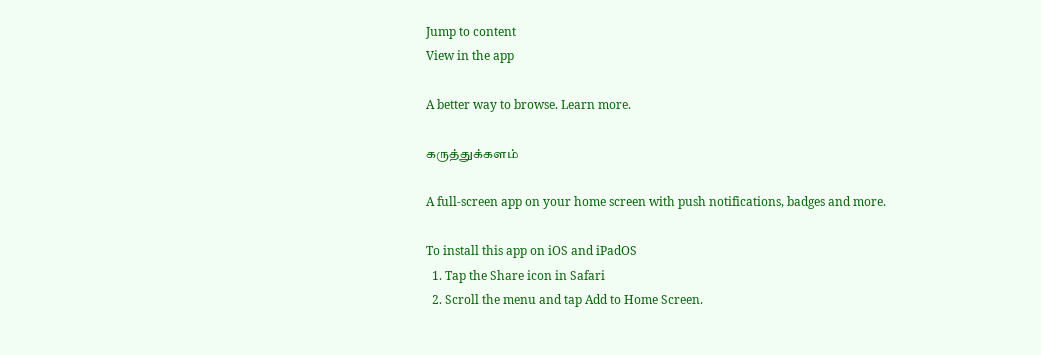Jump to content
View in the app

A better way to browse. Learn more.

கருத்துக்களம்

A full-screen app on your home screen with push notifications, badges and more.

To install this app on iOS and iPadOS
  1. Tap the Share icon in Safari
  2. Scroll the menu and tap Add to Home Screen.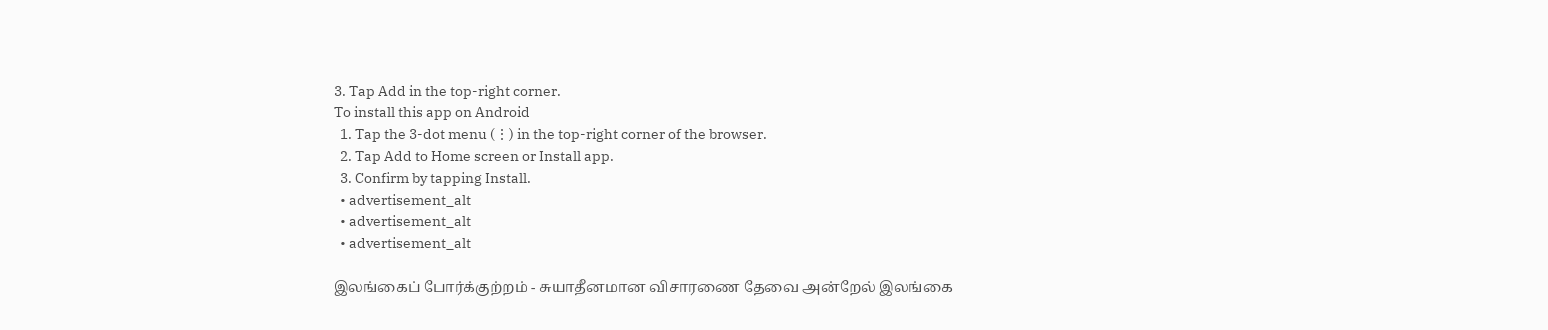3. Tap Add in the top-right corner.
To install this app on Android
  1. Tap the 3-dot menu (⋮) in the top-right corner of the browser.
  2. Tap Add to Home screen or Install app.
  3. Confirm by tapping Install.
  • advertisement_alt
  • advertisement_alt
  • advertisement_alt

இலங்கைப் போர்க்குற்றம் - சுயாதீனமான விசாரணை தேவை அன்றேல் இலங்கை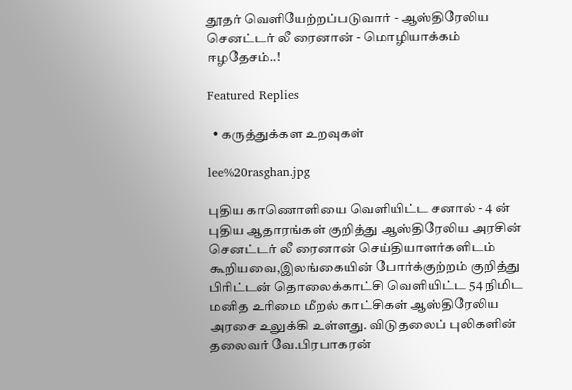தூதர் வெளியேற்றப்படுவார் - ஆஸ்திரேலிய செனட்டர் லீ ரைனான் - மொழியாக்கம் ஈழதேசம்..!

Featured Replies

  • கருத்துக்கள உறவுகள்

lee%20rasghan.jpg

புதிய காணொளியை வெளியிட்ட சனால் - 4 ன் புதிய ஆதாரங்கள் குறித்து ஆஸ்திரேலிய அரசின் செனட்டர் லீ ரைனான் செய்தியாளர்களிடம் கூறியவை,இலங்கையின் போர்க்குற்றம் குறித்து பிரிட்டன் தொலைக்காட்சி வெளியிட்ட 54 நிமிட மனித உரிமை மீறல் காட்சிகள் ஆஸ்திரேலிய அரசை உலுக்கி உள்ளது. விடுதலைப் புலிகளின் தலைவர் வே.பிரபாகரன்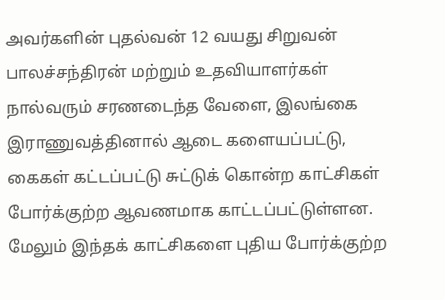அவர்களின் புதல்வன் 12 வயது சிறுவன் பாலச்சந்திரன் மற்றும் உதவியாளர்கள் நால்வரும் சரணடைந்த வேளை, இலங்கை இராணுவத்தினால் ஆடை களையப்பட்டு, கைகள் கட்டப்பட்டு சுட்டுக் கொன்ற காட்சிகள் போர்க்குற்ற ஆவணமாக காட்டப்பட்டுள்ளன. மேலும் இந்தக் காட்சிகளை புதிய போர்க்குற்ற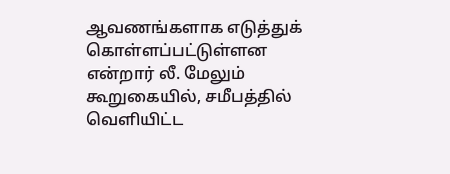ஆவணங்களாக எடுத்துக் கொள்ளப்பட்டுள்ளன என்றார் லீ. மேலும் கூறுகையில், சமீபத்தில் வெளியிட்ட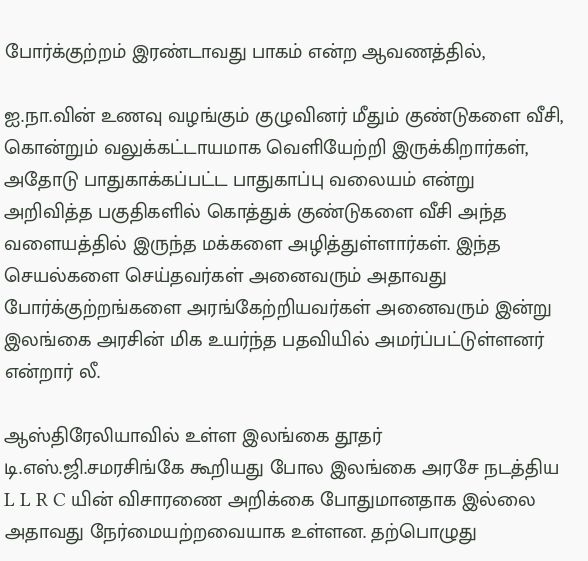போர்க்குற்றம் இரண்டாவது பாகம் என்ற ஆவணத்தில்,

ஐ.நா.வின் உணவு வழங்கும் குழுவினர் மீதும் குண்டுகளை வீசி, கொன்றும் வலுக்கட்டாயமாக வெளியேற்றி இருக்கிறார்கள், அதோடு பாதுகாக்கப்பட்ட பாதுகாப்பு வலையம் என்று அறிவித்த பகுதிகளில் கொத்துக் குண்டுகளை வீசி அந்த வளையத்தில் இருந்த மக்களை அழித்துள்ளார்கள். இந்த செயல்களை செய்தவர்கள் அனைவரும் அதாவது போர்க்குற்றங்களை அரங்கேற்றியவர்கள் அனைவரும் இன்று இலங்கை அரசின் மிக உயர்ந்த பதவியில் அமர்ப்பட்டுள்ளனர் என்றார் லீ.

ஆஸ்திரேலியாவில் உள்ள இலங்கை தூதர் டி.எஸ்.ஜி.சமரசிங்கே கூறியது போல இலங்கை அரசே நடத்திய L L R C யின் விசாரணை அறிக்கை போதுமானதாக இல்லை அதாவது நேர்மையற்றவையாக உள்ளன. தற்பொழுது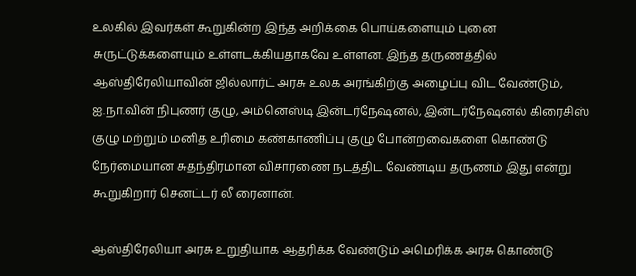உலகில் இவர்கள் கூறுகின்ற இந்த அறிக்கை பொய்களையும் புனை சுருட்டுக்களையும் உள்ளடக்கியதாகவே உள்ளன. இந்த தருணத்தில் ஆஸ்திரேலியாவின் ஜில்லார்ட் அரசு உலக அரங்கிற்கு அழைப்பு விட வேண்டும், ஐ.நா.வின் நிபுணர் குழு, அம்னெஸ்டி இன்டர்நேஷனல், இன்டர்நேஷனல் கிரைசிஸ் குழு மற்றும் மனித உரிமை கண்காணிப்பு குழு போன்றவைகளை கொண்டு நேர்மையான சுதந்திரமான விசாரணை நடத்திட வேண்டிய தருணம் இது என்று கூறுகிறார் செனட்டர் லீ ரைனான்.

ஆஸ்திரேலியா அரசு உறுதியாக ஆதரிக்க வேண்டும் அமெரிக்க அரசு கொண்டு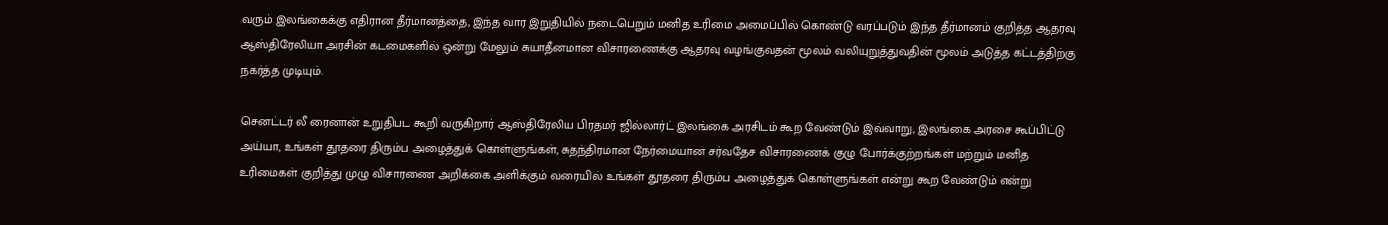வரும் இலங்கைக்கு எதிரான தீர்மானத்தை, இந்த வார இறுதியில் நடைபெறும் மனித உரிமை அமைப்பில் கொண்டு வரப்படும் இந்த தீர்மானம் குறித்த ஆதரவு ஆஸ்திரேலியா அரசின் கடமைகளில் ஒன்று மேலும் சுயாதீனமான விசாரணைக்கு ஆதரவு வழங்குவதன் மூலம் வலியுறுத்துவதின் மூலம் அடுத்த கட்டத்திற்கு நகர்த்த முடியும்.

செனட்டர் லீ ரைனான் உறுதிபட கூறி வருகிறார் ஆஸ்திரேலிய பிரதமர் ஜில்லார்ட் இலங்கை அரசிடம் கூற வேண்டும் இவ்வாறு, இலங்கை அரசை கூப்பிட்டு அய்யா, உங்கள் தூதரை திரும்ப அழைத்துக் கொள்ளுங்கள், சுதந்திரமான நேர்மையான சர்வதேச விசாரணைக் குழு போர்க்குற்றங்கள் மற்றும் மனித உரிமைகள் குறித்து முழு விசாரணை அறிக்கை அளிக்கும் வரையில் உங்கள் தூதரை திரும்ப அழைத்துக் கொள்ளுங்கள் என்று கூற வேண்டும் என்று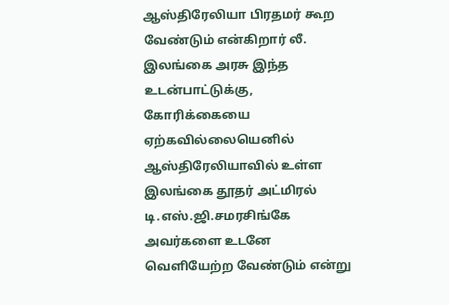ஆஸ்திரேலியா பிரதமர் கூற வேண்டும் என்கிறார் லீ. இலங்கை அரசு இந்த உடன்பாட்டுக்கு, கோரிக்கையை ஏற்கவில்லையெனில் ஆஸ்திரேலியாவில் உள்ள இலங்கை தூதர் அட்மிரல் டி.எஸ்.ஜி.சமரசிங்கே அவர்களை உடனே வெளியேற்ற வேண்டும் என்று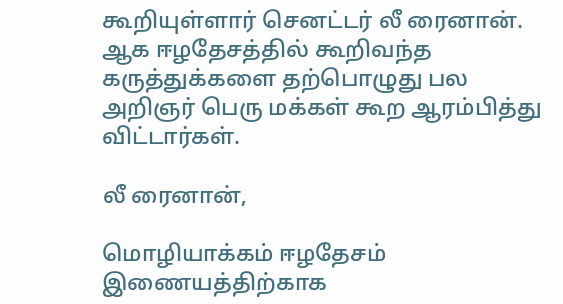கூறியுள்ளார் செனட்டர் லீ ரைனான். ஆக ஈழதேசத்தில் கூறிவந்த கருத்துக்களை தற்பொழுது பல அறிஞர் பெரு மக்கள் கூற ஆரம்பித்து விட்டார்கள்.

லீ ரைனான்,

மொழியாக்கம் ஈழதேசம் இணையத்திற்காக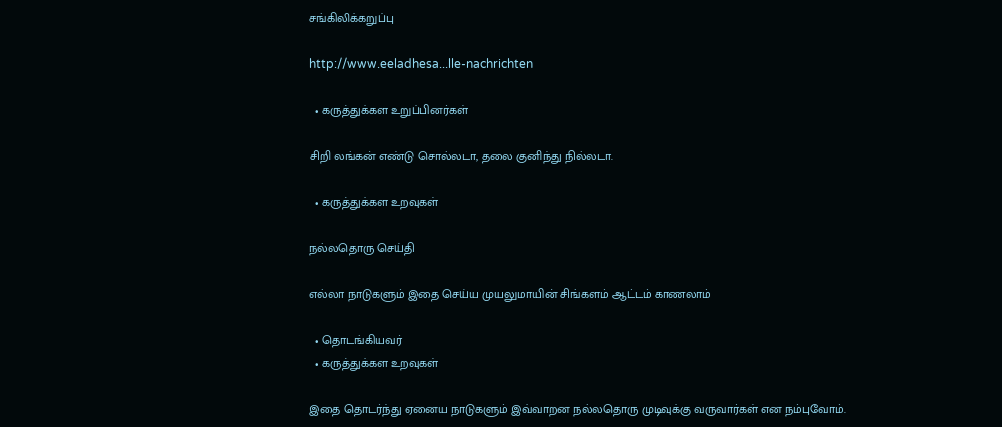சங்கிலிக்கறுப்பு

http://www.eeladhesa...lle-nachrichten

  • கருத்துக்கள உறுப்பினர்கள்

சிறி லங்கன் எண்டு சொல்லடா, தலை குனிந்து நில்லடா.

  • கருத்துக்கள உறவுகள்

நல்லதொரு செய்தி

எல்லா நாடுகளும் இதை செய்ய முயலுமாயின் சிங்களம் ஆட்டம் காணலாம்

  • தொடங்கியவர்
  • கருத்துக்கள உறவுகள்

இதை தொடர்ந்து ஏனைய நாடுகளும் இவ்வாறன நல்லதொரு முடிவுக்கு வருவார்கள் என நம்புவோம்.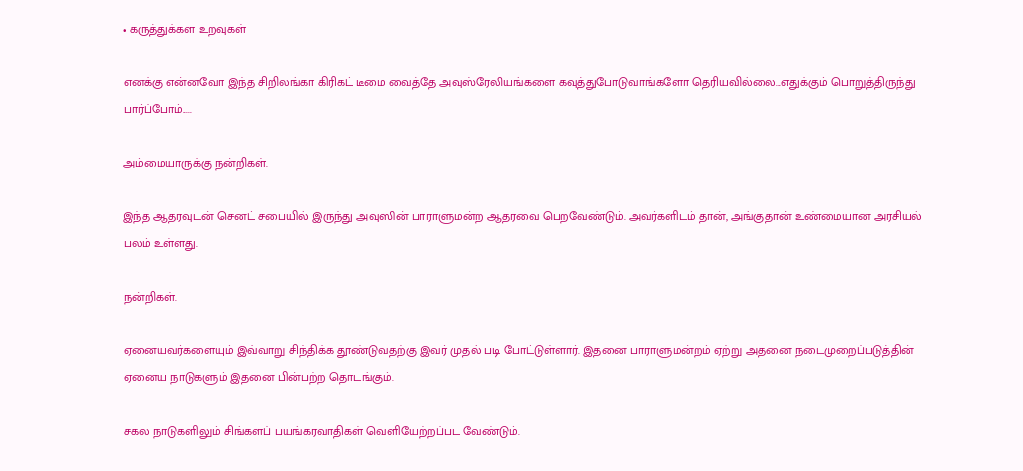• கருத்துக்கள உறவுகள்

எனக்கு என்னவோ இந்த சிறிலங்கா கிரிகட் டீமை வைத்தே அவுஸ்ரேலியங்களை கவுத்துபோடுவாங்களோ தெரியவில்லை...எதுக்கும் பொறுத்திருந்து பார்ப்போம்.....

அம்மையாருக்கு நன்றிகள்.

இந்த ஆதரவுடன் செனட் சபையில் இருந்து அவுஸின் பாராளுமன்ற ஆதரவை பெறவேண்டும். அவர்களிடம் தான், அங்குதான் உண்மையான அரசியல் பலம் உள்ளது.

நன்றிகள்.

ஏனையவர்களையும் இவ்வாறு சிந்திக்க தூண்டுவதற்கு இவர் முதல் படி போட்டுள்ளார். இதனை பாராளுமன்றம் ஏற்று அதனை நடைமுறைப்படுத்தின் ஏனைய நாடுகளும் இதனை பின்பற்ற தொடங்கும்.

சகல நாடுகளிலும் சிங்களப் பயங்கரவாதிகள் வெளியேற்றப்பட வேண்டும்.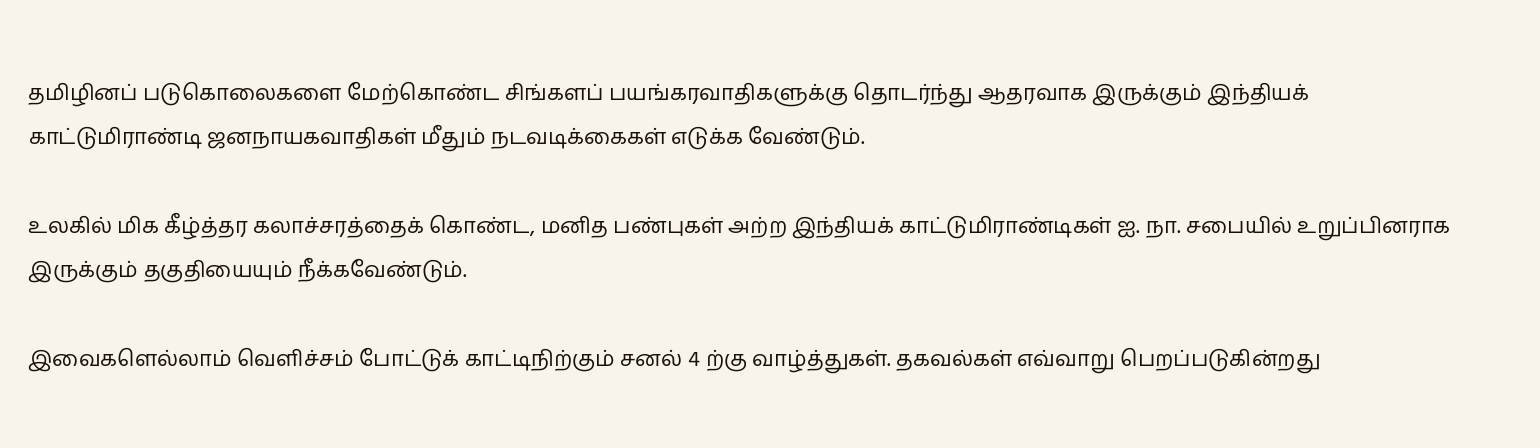தமிழினப் படுகொலைகளை மேற்கொண்ட சிங்களப் பயங்கரவாதிகளுக்கு தொடர்ந்து ஆதரவாக இருக்கும் இந்தியக் காட்டுமிராண்டி ஜனநாயகவாதிகள் மீதும் நடவடிக்கைகள் எடுக்க வேண்டும்.

உலகில் மிக கீழ்த்தர கலாச்சரத்தைக் கொண்ட, மனித பண்புகள் அற்ற இந்தியக் காட்டுமிராண்டிகள் ஐ. நா. சபையில் உறுப்பினராக இருக்கும் தகுதியையும் நீக்கவேண்டும்.

இவைகளெல்லாம் வெளிச்சம் போட்டுக் காட்டிநிற்கும் சனல் 4 ற்கு வாழ்த்துகள். தகவல்கள் எவ்வாறு பெறப்படுகின்றது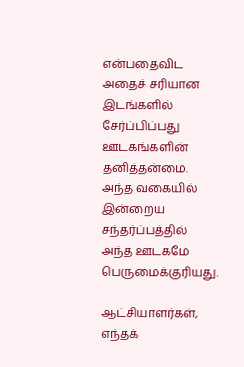என்பதைவிட அதைச் சரியான இடங்களில் சேர்ப்பிப்பது ஊடகங்களின் தனித்தன்மை. அந்த வகையில் இன்றைய சந்தர்ப்பத்தில் அந்த ஊடகமே பெருமைக்குரியது.

ஆட்சியாளர்கள், எந்தக்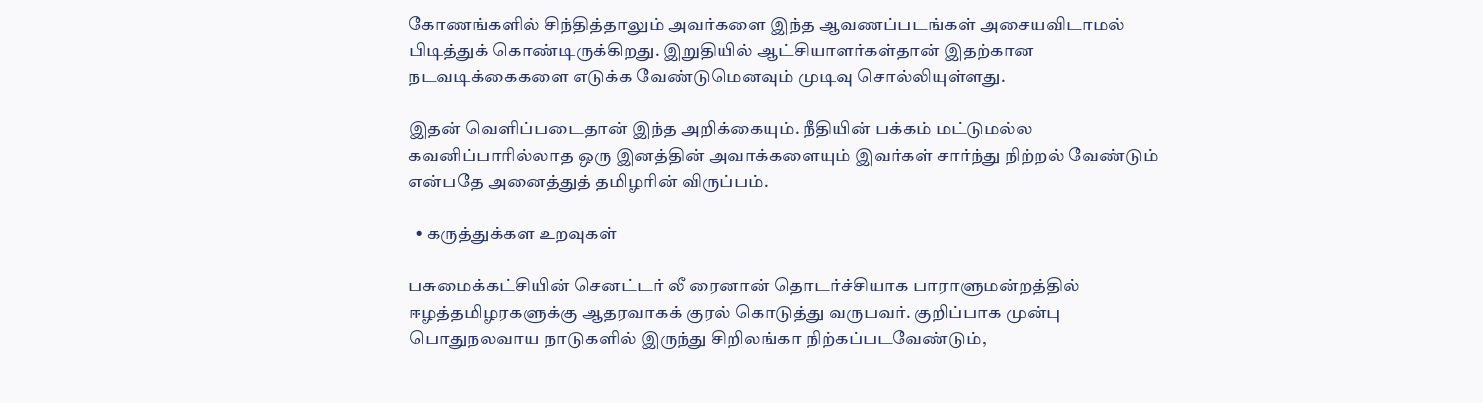கோணங்களில் சிந்தித்தாலும் அவர்களை இந்த ஆவணப்படங்கள் அசையவிடாமல் பிடித்துக் கொண்டிருக்கிறது. இறுதியில் ஆட்சியாளர்கள்தான் இதற்கான நடவடிக்கைகளை எடுக்க வேண்டுமெனவும் முடிவு சொல்லியுள்ளது.

இதன் வெளிப்படைதான் இந்த அறிக்கையும். நீதியின் பக்கம் மட்டுமல்ல கவனிப்பாரில்லாத ஒரு இனத்தின் அவாக்களையும் இவர்கள் சார்ந்து நிற்றல் வேண்டும் என்பதே அனைத்துத் தமிழரின் விருப்பம்.

  • கருத்துக்கள உறவுகள்

பசுமைக்கட்சியின் செனட்டர் லீ ரைனான் தொடர்ச்சியாக பாராளுமன்றத்தில் ஈழத்தமிழரகளுக்கு ஆதரவாகக் குரல் கொடுத்து வருபவர். குறிப்பாக முன்பு பொதுநலவாய நாடுகளில் இருந்து சிறிலங்கா நிற்கப்படவேண்டும்,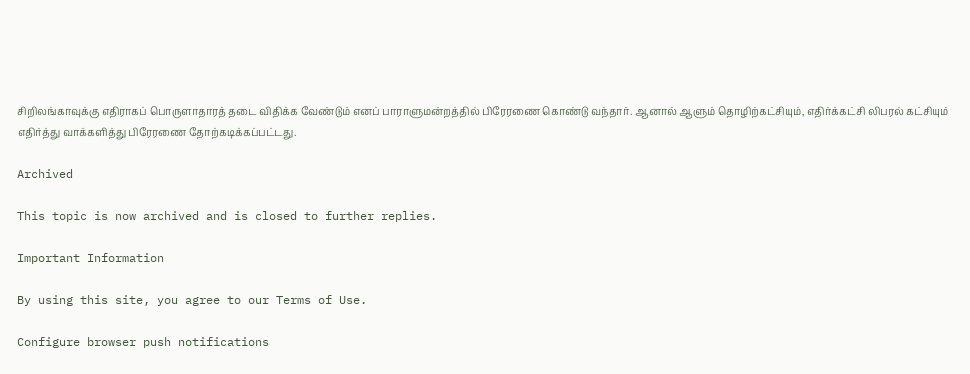சிறிலங்காவுக்கு எதிராகப் பொருளாதாரத் தடை விதிக்க வேண்டும் எனப் பாராளுமன்றத்தில் பிரேரணை கொண்டு வந்தார். ஆனால் ஆளும் தொழிற்கட்சியும், எதிர்க்கட்சி லிபரல் கட்சியும் எதிர்த்து வாக்களித்து பிரேரணை தோற்கடிக்கப்பட்டது.

Archived

This topic is now archived and is closed to further replies.

Important Information

By using this site, you agree to our Terms of Use.

Configure browser push notifications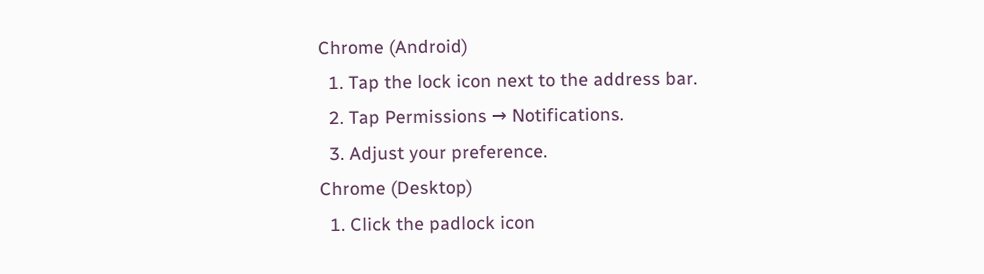Chrome (Android)
  1. Tap the lock icon next to the address bar.
  2. Tap Permissions → Notifications.
  3. Adjust your preference.
Chrome (Desktop)
  1. Click the padlock icon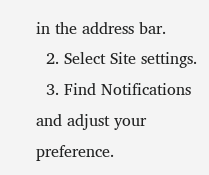in the address bar.
  2. Select Site settings.
  3. Find Notifications and adjust your preference.